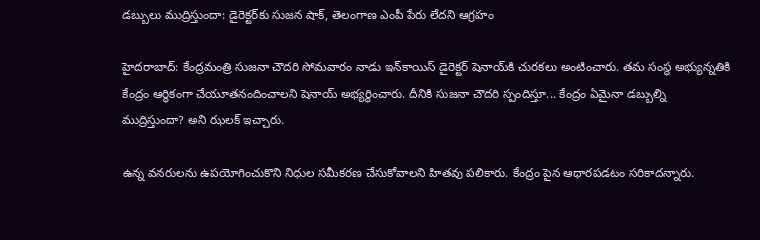డబ్బులు ముద్రిస్తుందా: డైరెక్టర్‌కు సుజన షాక్, తెలంగాణ ఎంపీ పేరు లేదని ఆగ్రహం

హైదరాబాద్: కేంద్రమంత్రి సుజనా చౌదరి సోమవారం నాడు ఇన్‌కాయిస్‌ డైరెక్టర్‌ షెనాయ్‌‌కి చురకలు అంటించారు. తమ సంస్థ అభ్యున్నతికి కేంద్రం ఆర్థికంగా చేయూతనందించాలని షెనాయ్ అభ్యర్థించారు. దీనికి సుజనా చౌదరి స్పందిస్తూ... కేంద్రం ఏమైనా డబ్బుల్ని ముద్రిస్తుందా? అని ఝలక్ ఇచ్చారు.

ఉన్న వనరులను ఉపయోగించుకొని నిధుల సమీకరణ చేసుకోవాలని హితవు పలికారు. కేంద్రం పైన ఆధారపడటం సరికాదన్నారు.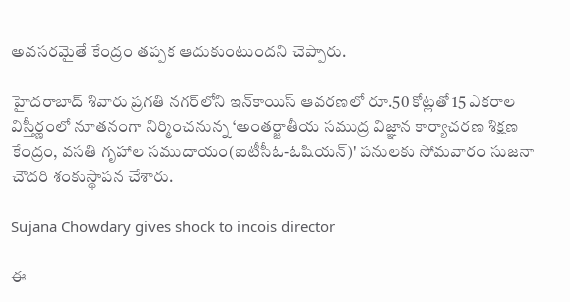అవసరమైతే కేంద్రం తప్పక ఆదుకుంటుందని చెప్పారు.

హైదరాబాద్‌ శివారు ప్రగతి నగర్‌లోని ఇన్‌కాయిస్‌ ఆవరణలో రూ.50 కోట్లతో 15 ఎకరాల విస్తీర్ణంలో నూతనంగా నిర్మించనున్న ‘అంతర్జాతీయ సముద్ర విజ్ఞాన కార్యాచరణ శిక్షణ కేంద్రం, వసతి గృహాల సముదాయం(ఐటీసీఓ-ఓషియన్‌)' పనులకు సోమవారం సుజనా చౌదరి శంకుస్థాపన చేశారు.

Sujana Chowdary gives shock to incois director

ఈ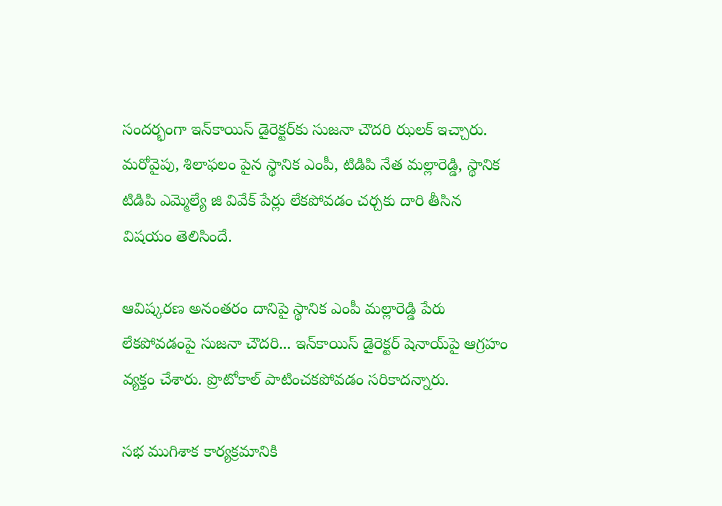సందర్భంగా ఇన్‌కాయిస్ డైరెక్టర్‌కు సుజనా చౌదరి ఝలక్ ఇచ్చారు. మరోవైపు, శిలాఫలం పైన స్థానిక ఎంపీ, టిడిపి నేత మల్లారెడ్డి, స్థానిక టిడిపి ఎమ్మెల్యే జి వివేక్ పేర్లు లేకపోవడం చర్చకు దారి తీసిన విషయం తెలిసిందే.

ఆవిష్కరణ అనంతరం దానిపై స్థానిక ఎంపీ మల్లారెడ్డి పేరు లేకపోవడంపై సుజనా చౌదరి... ఇన్‌కాయిస్ డైరెక్టర్ షెనాయ్‌పై ఆగ్రహం వ్యక్తం చేశారు. ప్రొటోకాల్‌ పాటించకపోవడం సరికాదన్నారు.

సభ ముగిశాక కార్యక్రమానికి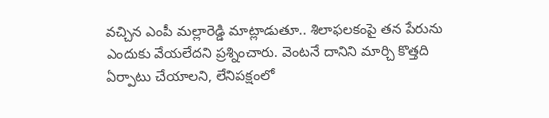వచ్చిన ఎంపీ మల్లారెడ్డి మాట్లాడుతూ.. శిలాఫలకంపై తన పేరును ఎందుకు వేయలేదని ప్రశ్నించారు. వెంటనే దానిని మార్చి కొత్తది ఏర్పాటు చేయాలని, లేనిపక్షంలో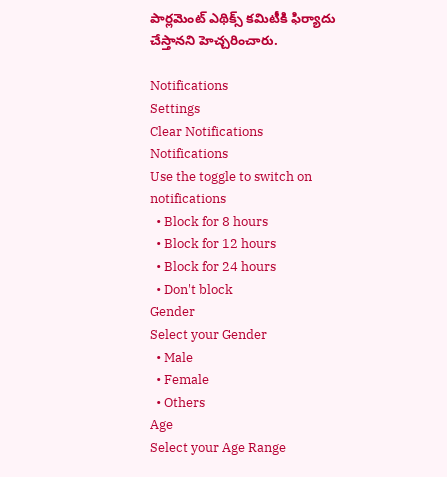పార్లమెంట్‌ ఎథిక్స్‌ కమిటీకి ఫిర్యాదు చేస్తానని హెచ్చరించారు.

Notifications
Settings
Clear Notifications
Notifications
Use the toggle to switch on notifications
  • Block for 8 hours
  • Block for 12 hours
  • Block for 24 hours
  • Don't block
Gender
Select your Gender
  • Male
  • Female
  • Others
Age
Select your Age Range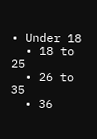• Under 18
  • 18 to 25
  • 26 to 35
  • 36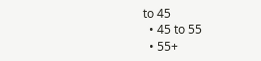to 45
  • 45 to 55
  • 55+